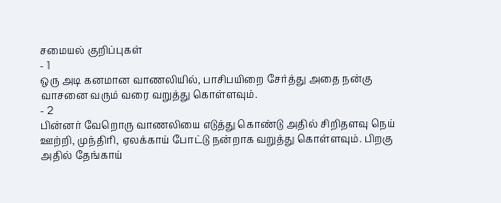சமையல் குறிப்புகள்
- 1
ஒரு அடி கனமான வாணலியில், பாசிபயிறை சேர்த்து அதை நன்கு வாசனை வரும் வரை வறுத்து கொள்ளவும்.
- 2
பின்னர் வேறொரு வாணலியை எடுத்து கொண்டு அதில் சிறிதளவு நெய் ஊற்றி, முந்திரி, ஏலக்காய் போட்டு நன்றாக வறுத்து கொள்ளவும். பிறகு அதில் தேங்காய்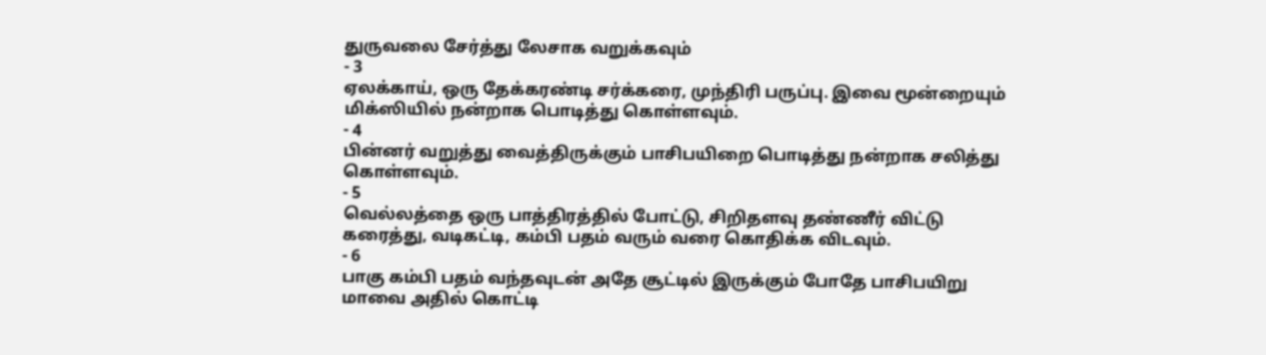துருவலை சேர்த்து லேசாக வறுக்கவும்
- 3
ஏலக்காய், ஒரு தேக்கரண்டி சர்க்கரை, முந்திரி பருப்பு. இவை மூன்றையும் மிக்ஸியில் நன்றாக பொடித்து கொள்ளவும்.
- 4
பின்னர் வறுத்து வைத்திருக்கும் பாசிபயிறை பொடித்து நன்றாக சலித்து கொள்ளவும்.
- 5
வெல்லத்தை ஒரு பாத்திரத்தில் போட்டு, சிறிதளவு தண்ணீர் விட்டு கரைத்து, வடிகட்டி, கம்பி பதம் வரும் வரை கொதிக்க விடவும்.
- 6
பாகு கம்பி பதம் வந்தவுடன் அதே சூட்டில் இருக்கும் போதே பாசிபயிறு மாவை அதில் கொட்டி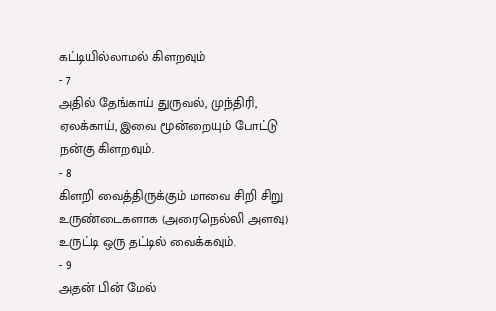கட்டியில்லாமல் கிளறவும்
- 7
அதில் தேங்காய் துருவல், முந்திரி, ஏலக்காய், இவை மூன்றையும் போட்டு நன்கு கிளறவும்.
- 8
கிளறி வைத்திருக்கும் மாவை சிறி சிறு உருண்டைகளாக (அரைநெல்லி அளவு) உருட்டி ஒரு தட்டில் வைக்கவும்.
- 9
அதன் பின் மேல்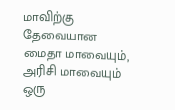மாவிற்கு தேவையான மைதா மாவையும், அரிசி மாவையும் ஒரு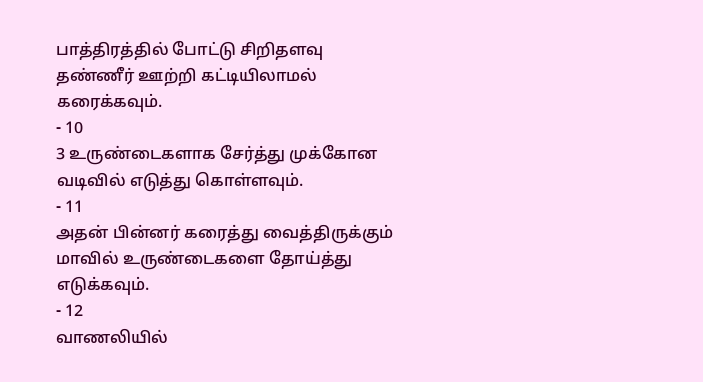பாத்திரத்தில் போட்டு சிறிதளவு தண்ணீர் ஊற்றி கட்டியிலாமல் கரைக்கவும்.
- 10
3 உருண்டைகளாக சேர்த்து முக்கோன வடிவில் எடுத்து கொள்ளவும்.
- 11
அதன் பின்னர் கரைத்து வைத்திருக்கும் மாவில் உருண்டைகளை தோய்த்து எடுக்கவும்.
- 12
வாணலியில்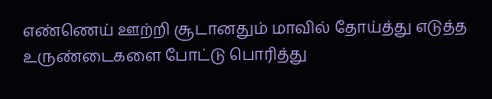எண்ணெய் ஊற்றி சூடானதும் மாவில் தோய்த்து எடுத்த உருண்டைகளை போட்டு பொரித்து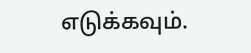எடுக்கவும்.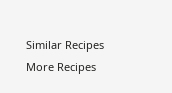Similar Recipes
More Recipes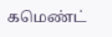கமெண்ட்